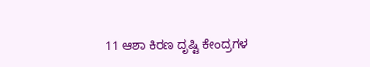11 ಆಶಾ ಕಿರಣ ದೃಷ್ಟಿ ಕೇಂದ್ರಗಳ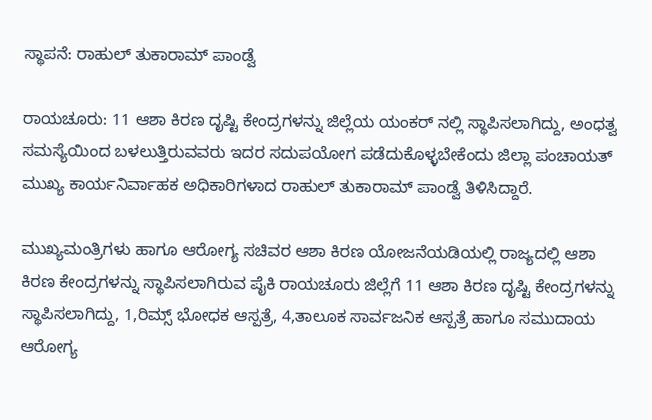ಸ್ಥಾಪನೆ: ರಾಹುಲ್ ತುಕಾರಾಮ್ ಪಾಂಡ್ವೆ

ರಾಯಚೂರು: 11 ಆಶಾ ಕಿರಣ ದೃಷ್ಟಿ ಕೇಂದ್ರಗಳನ್ನು ಜಿಲ್ಲೆಯ ಯಂಕರ್ ನಲ್ಲಿ ಸ್ಥಾಪಿಸಲಾಗಿದ್ದು, ಅಂಧತ್ವ ಸಮಸ್ಯೆಯಿಂದ ಬಳಲುತ್ತಿರುವವರು ಇದರ ಸದುಪಯೋಗ ಪಡೆದುಕೊಳ್ಳಬೇಕೆಂದು ಜಿಲ್ಲಾ ಪಂಚಾಯತ್ ಮುಖ್ಯ ಕಾರ್ಯನಿರ್ವಾಹಕ ಅಧಿಕಾರಿಗಳಾದ ರಾಹುಲ್ ತುಕಾರಾಮ್ ಪಾಂಡ್ವೆ ತಿಳಿಸಿದ್ದಾರೆ.

ಮುಖ್ಯಮಂತ್ರಿಗಳು ಹಾಗೂ ಆರೋಗ್ಯ ಸಚಿವರ ಆಶಾ ಕಿರಣ ಯೋಜನೆಯಡಿಯಲ್ಲಿ ರಾಜ್ಯದಲ್ಲಿ ಆಶಾ ಕಿರಣ ಕೇಂದ್ರಗಳನ್ನು ಸ್ಥಾಪಿಸಲಾಗಿರುವ ಪೈಕಿ ರಾಯಚೂರು ಜಿಲ್ಲೆಗೆ 11 ಆಶಾ ಕಿರಣ ದೃಷ್ಟಿ ಕೇಂದ್ರಗಳನ್ನು ಸ್ಥಾಪಿಸಲಾಗಿದ್ದು, 1,ರಿಮ್ಸ್ ಭೋಧಕ ಆಸ್ಪತ್ರೆ, 4,ತಾಲೂಕ ಸಾರ್ವಜನಿಕ ಆಸ್ಪತ್ರೆ ಹಾಗೂ ಸಮುದಾಯ ಆರೋಗ್ಯ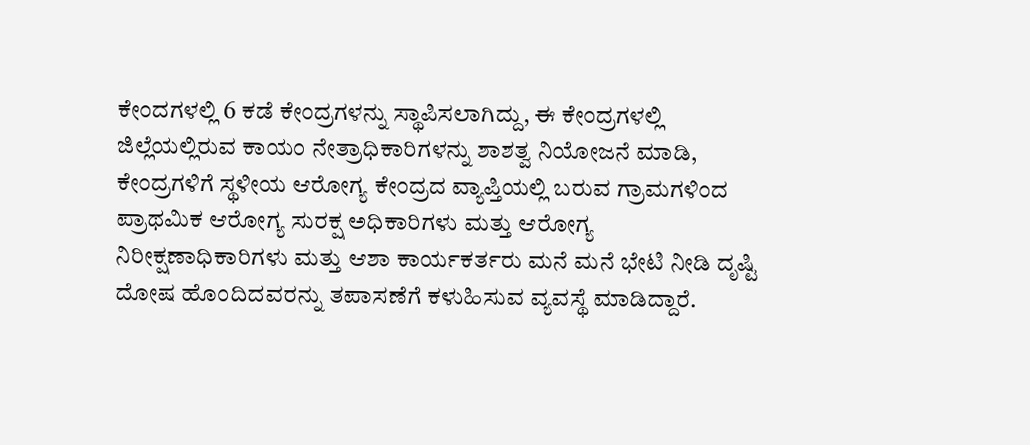ಕೇಂದಗಳಲ್ಲಿ 6 ಕಡೆ ಕೇಂದ್ರಗಳನ್ನು ಸ್ಥಾಪಿಸಲಾಗಿದ್ದು, ಈ ಕೇಂದ್ರಗಳಲ್ಲಿ ಜಿಲ್ಲೆಯಲ್ಲಿರುವ ಕಾಯಂ ನೇತ್ರಾಧಿಕಾರಿಗಳನ್ನು ಶಾಶತ್ವ ನಿಯೋಜನೆ ಮಾಡಿ, ಕೇಂದ್ರಗಳಿಗೆ ಸ್ಥಳೀಯ ಆರೋಗ್ಯ ಕೇಂದ್ರದ ವ್ಯಾಪ್ತಿಯಲ್ಲಿ ಬರುವ ಗ್ರಾಮಗಳಿಂದ ಪ್ರಾಥಮಿಕ ಆರೋಗ್ಯ ಸುರಕ್ಷ ಅಧಿಕಾರಿಗಳು ಮತ್ತು ಆರೋಗ್ಯ ನಿರೀಕ್ಷಣಾಧಿಕಾರಿಗಳು ಮತ್ತು ಆಶಾ ಕಾರ್ಯಕರ್ತರು ಮನೆ ಮನೆ ಭೇಟಿ ನೀಡಿ ದೃಷ್ಟಿ ದೋಷ ಹೊಂದಿದವರನ್ನು ತಪಾಸಣೆಗೆ ಕಳುಹಿಸುವ ವ್ಯವಸ್ಥೆ ಮಾಡಿದ್ದಾರೆ.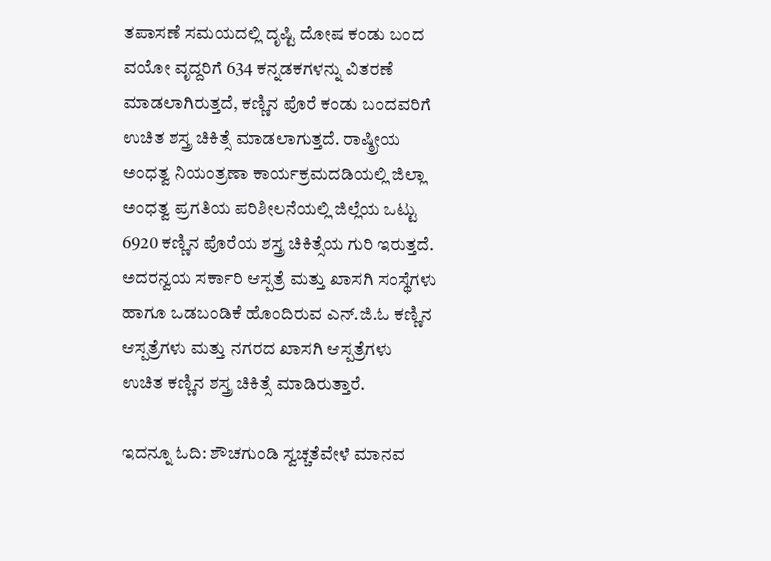ತಪಾಸಣೆ ಸಮಯದಲ್ಲಿ ದೃಷ್ಟಿ ದೋಷ ಕಂಡು ಬಂದ ವಯೋ ವೃದ್ದರಿಗೆ 634 ಕನ್ನಡಕಗಳನ್ನು ವಿತರಣೆ ಮಾಡಲಾಗಿರುತ್ತದೆ, ಕಣ್ಣಿನ ಪೊರೆ ಕಂಡು ಬಂದವರಿಗೆ ಉಚಿತ ಶಸ್ತ್ರ ಚಿಕಿತ್ಸೆ ಮಾಡಲಾಗುತ್ತದೆ. ರಾಷ್ಠ್ರೀಯ ಅಂಧತ್ವ ನಿಯಂತ್ರಣಾ ಕಾರ್ಯಕ್ರಮದಡಿಯಲ್ಲಿ ಜಿಲ್ಲಾ ಅಂಧತ್ವ ಪ್ರಗತಿಯ ಪರಿಶೀಲನೆಯಲ್ಲಿ ಜಿಲ್ಲೆಯ ಒಟ್ಟು 6920 ಕಣ್ಣಿನ ಪೊರೆಯ ಶಸ್ತ್ರ ಚಿಕಿತ್ಸೆಯ ಗುರಿ ಇರುತ್ತದೆ. ಅದರನ್ವಯ ಸರ್ಕಾರಿ ಆಸ್ಪತ್ರೆ ಮತ್ತು ಖಾಸಗಿ ಸಂಸ್ಥೆಗಳು ಹಾಗೂ ಒಡಬಂಡಿಕೆ ಹೊಂದಿರುವ ಎನ್.ಜಿ.ಓ ಕಣ್ಣಿನ ಆಸ್ಪತ್ರೆಗಳು ಮತ್ತು ನಗರದ ಖಾಸಗಿ ಆಸ್ಪತ್ರೆಗಳು ಉಚಿತ ಕಣ್ಣಿನ ಶಸ್ತ್ರ ಚಿಕಿತ್ಸೆ ಮಾಡಿರುತ್ತಾರೆ.

ಇದನ್ನೂ ಓದಿ: ಶೌಚಗುಂಡಿ ಸ್ವಚ್ಚತೆವೇಳೆ ಮಾನವ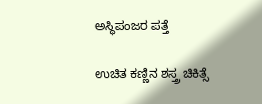ಅಸ್ಥಿಪಂಜರ ಪತ್ತೆ

ಉಚಿತ ಕಣ್ಣಿನ ಶಸ್ತ್ರ ಚಿಕಿತ್ಸೆ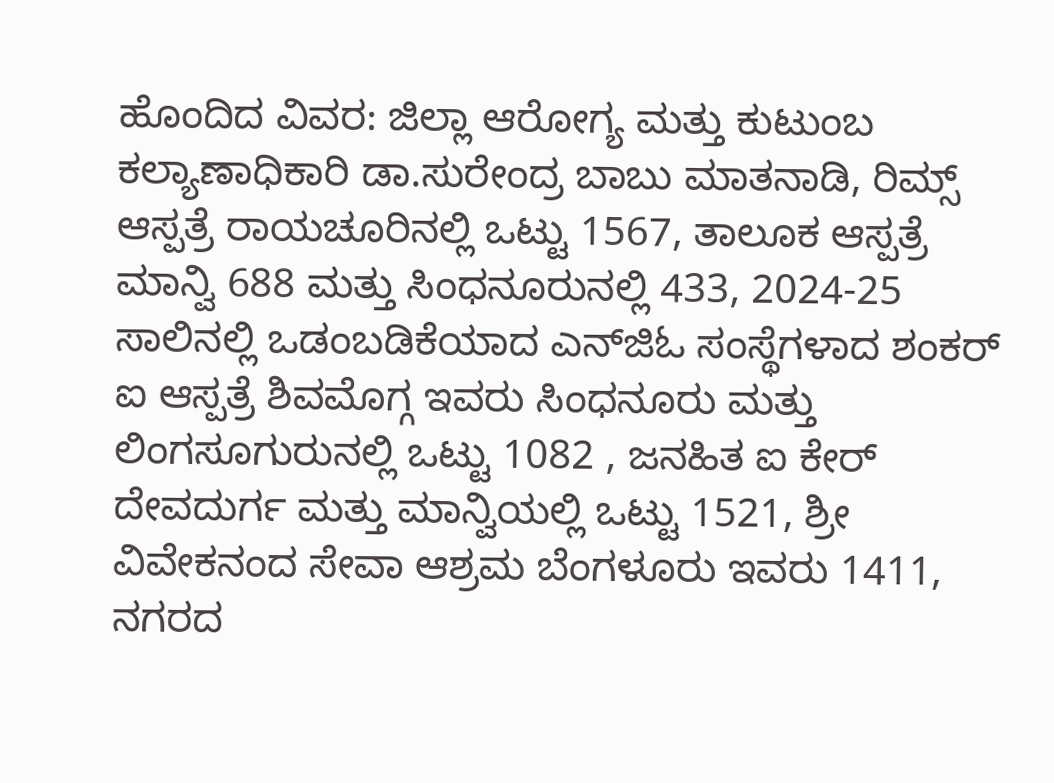ಹೊಂದಿದ ವಿವರ: ಜಿಲ್ಲಾ ಆರೋಗ್ಯ ಮತ್ತು ಕುಟುಂಬ ಕಲ್ಯಾಣಾಧಿಕಾರಿ ಡಾ.ಸುರೇಂದ್ರ ಬಾಬು ಮಾತನಾಡಿ, ರಿಮ್ಸ್ ಆಸ್ಪತ್ರೆ ರಾಯಚೂರಿನಲ್ಲಿ ಒಟ್ಟು 1567, ತಾಲೂಕ ಆಸ್ಪತ್ರೆ ಮಾನ್ವಿ 688 ಮತ್ತು ಸಿಂಧನೂರುನಲ್ಲಿ 433, 2024-25 ಸಾಲಿನಲ್ಲಿ ಒಡಂಬಡಿಕೆಯಾದ ಎನ್‍ಜಿಓ ಸಂಸ್ಥೆಗಳಾದ ಶಂಕರ್ ಐ ಆಸ್ಪತ್ರೆ ಶಿವಮೊಗ್ಗ ಇವರು ಸಿಂಧನೂರು ಮತ್ತು ಲಿಂಗಸೂಗುರುನಲ್ಲಿ ಒಟ್ಟು 1082 , ಜನಹಿತ ಐ ಕೇರ್ ದೇವದುರ್ಗ ಮತ್ತು ಮಾನ್ವಿಯಲ್ಲಿ ಒಟ್ಟು 1521, ಶ್ರೀ ವಿವೇಕನಂದ ಸೇವಾ ಆಶ್ರಮ ಬೆಂಗಳೂರು ಇವರು 1411, ನಗರದ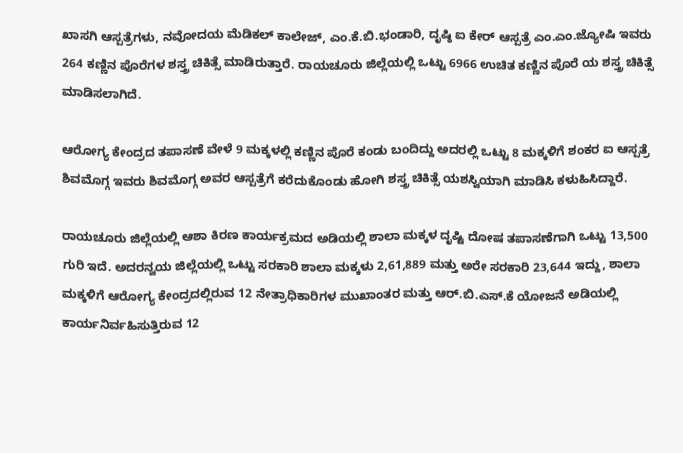ಖಾಸಗಿ ಆಸ್ಪತ್ರೆಗಳು, ನವೋದಯ ಮೆಡಿಕಲ್ ಕಾಲೇಜ್, ಎಂ.ಕೆ.ಬಿ.ಭಂಡಾರಿ, ದೃಷ್ಠಿ ಐ ಕೇರ್ ಆಸ್ಪತ್ರೆ ಎಂ.ಎಂ.ಜ್ಯೋಷಿ ಇವರು 264 ಕಣ್ಣಿನ ಪೊರೆಗಳ ಶಸ್ತ್ರ ಚಿಕಿತ್ಸೆ ಮಾಡಿರುತ್ತಾರೆ. ರಾಯಚೂರು ಜಿಲ್ಲೆಯಲ್ಲಿ ಒಟ್ಟು 6966 ಉಚಿತ ಕಣ್ಣಿನ ಪೊರೆ ಯ ಶಸ್ತ್ರ ಚಿಕಿತ್ಸೆ ಮಾಡಿಸಲಾಗಿದೆ.

ಆರೋಗ್ಯ ಕೇಂದ್ರದ ತಪಾಸಣೆ ವೇಳೆ 9 ಮಕ್ಕಳಲ್ಲಿ ಕಣ್ಣಿನ ಪೊರೆ ಕಂಡು ಬಂದಿದ್ದು ಅದರಲ್ಲಿ ಒಟ್ಟು 8 ಮಕ್ಕಳಿಗೆ ಶಂಕರ ಐ ಆಸ್ಪತ್ರೆ ಶಿವಮೊಗ್ಗ ಇವರು ಶಿವಮೊಗ್ಗ ಅವರ ಆಸ್ಪತ್ರೆಗೆ ಕರೆದುಕೊಂಡು ಹೋಗಿ ಶಸ್ತ್ರ ಚಿಕಿತ್ಸೆ ಯಶಸ್ವಿಯಾಗಿ ಮಾಡಿಸಿ ಕಳುಹಿಸಿದ್ದಾರೆ.

ರಾಯಚೂರು ಜಿಲ್ಲೆಯಲ್ಲಿ ಆಶಾ ಕಿರಣ ಕಾರ್ಯಕ್ರಮದ ಅಡಿಯಲ್ಲಿ ಶಾಲಾ ಮಕ್ಕಳ ದೃಷ್ಟಿ ದೋಷ ತಪಾಸಣೆಗಾಗಿ ಒಟ್ಟು 13,500 ಗುರಿ ಇದೆ. ಅದರನ್ವಯ ಜಿಲ್ಲೆಯಲ್ಲಿ ಒಟ್ಟು ಸರಕಾರಿ ಶಾಲಾ ಮಕ್ಕಳು 2,61,889 ಮತ್ತು ಅರೇ ಸರಕಾರಿ 23,644 ಇದ್ದು, ಶಾಲಾ ಮಕ್ಕಳಿಗೆ ಆರೋಗ್ಯ ಕೇಂದ್ರದಲ್ಲಿರುವ 12 ನೇತ್ರಾಧಿಕಾರಿಗಳ ಮುಖಾಂತರ ಮತ್ತು ಆರ್.ಬಿ.ಎಸ್.ಕೆ ಯೋಜನೆ ಅಡಿಯಲ್ಲಿ ಕಾರ್ಯನಿರ್ವಹಿಸುತ್ತಿರುವ 12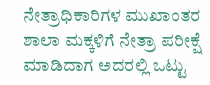ನೇತ್ರಾಧಿಕಾರಿಗಳ ಮುಖಾಂತರ ಶಾಲಾ ಮಕ್ಕಳಿಗೆ ನೇತ್ರಾ ಪರೀಕ್ಷೆ ಮಾಡಿದಾಗ ಅದರಲ್ಲಿ ಒಟ್ಟು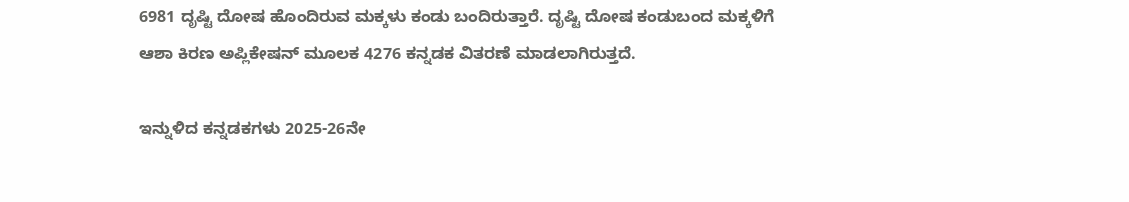6981 ದೃಷ್ಟಿ ದೋಷ ಹೊಂದಿರುವ ಮಕ್ಕಳು ಕಂಡು ಬಂದಿರುತ್ತಾರೆ. ದೃಷ್ಟಿ ದೋಷ ಕಂಡುಬಂದ ಮಕ್ಕಳಿಗೆ ಆಶಾ ಕಿರಣ ಅಪ್ಲಿಕೇಷನ್ ಮೂಲಕ 4276 ಕನ್ನಡಕ ವಿತರಣೆ ಮಾಡಲಾಗಿರುತ್ತದೆ.

ಇನ್ನುಳಿದ ಕನ್ನಡಕಗಳು 2025-26ನೇ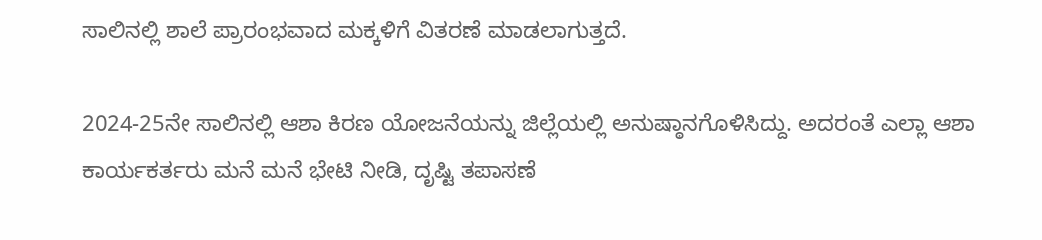ಸಾಲಿನಲ್ಲಿ ಶಾಲೆ ಪ್ರಾರಂಭವಾದ ಮಕ್ಕಳಿಗೆ ವಿತರಣೆ ಮಾಡಲಾಗುತ್ತದೆ.

2024-25ನೇ ಸಾಲಿನಲ್ಲಿ ಆಶಾ ಕಿರಣ ಯೋಜನೆಯನ್ನು ಜಿಲ್ಲೆಯಲ್ಲಿ ಅನುಷ್ಠಾನಗೊಳಿಸಿದ್ದು. ಅದರಂತೆ ಎಲ್ಲಾ ಆಶಾ ಕಾರ್ಯಕರ್ತರು ಮನೆ ಮನೆ ಭೇಟಿ ನೀಡಿ, ದೃಷ್ಟಿ ತಪಾಸಣೆ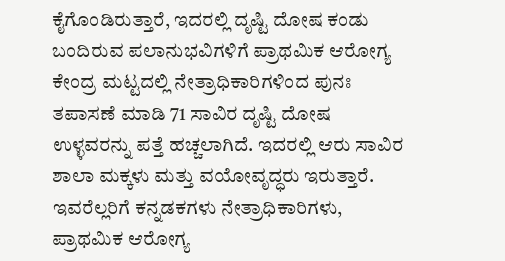ಕೈಗೊಂಡಿರುತ್ತಾರೆ, ಇದರಲ್ಲಿ ದೃಷ್ಟಿ ದೋಷ ಕಂಡು ಬಂದಿರುವ ಪಲಾನುಭವಿಗಳಿಗೆ ಪ್ರಾಥಮಿಕ ಆರೋಗ್ಯ ಕೇಂದ್ರ ಮಟ್ಟದಲ್ಲಿ ನೇತ್ರಾಧಿಕಾರಿಗಳಿಂದ ಪುನಃ ತಪಾಸಣೆ ಮಾಡಿ 71 ಸಾವಿರ ದೃಷ್ಟಿ ದೋಷ ಉಳ್ಳವರನ್ನು ಪತ್ತೆ ಹಚ್ಚಲಾಗಿದೆ. ಇದರಲ್ಲಿ ಆರು ಸಾವಿರ ಶಾಲಾ ಮಕ್ಕಳು ಮತ್ತು ವಯೋವೃದ್ಧರು ಇರುತ್ತಾರೆ. ಇವರೆಲ್ಲರಿಗೆ ಕನ್ನಡಕಗಳು ನೇತ್ರಾಧಿಕಾರಿಗಳು, ಪ್ರಾಥಮಿಕ ಆರೋಗ್ಯ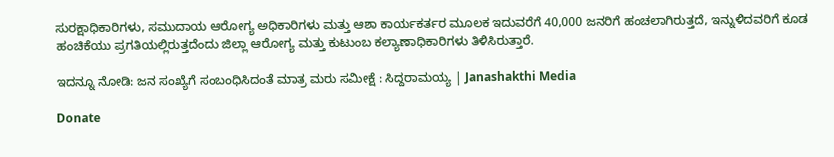ಸುರಕ್ಷಾಧಿಕಾರಿಗಳು, ಸಮುದಾಯ ಆರೋಗ್ಯ ಅಧಿಕಾರಿಗಳು ಮತ್ತು ಆಶಾ ಕಾರ್ಯಕರ್ತರ ಮೂಲಕ ಇದುವರೆಗೆ 40,000 ಜನರಿಗೆ ಹಂಚಲಾಗಿರುತ್ತದೆ, ಇನ್ನುಳಿದವರಿಗೆ ಕೂಡ ಹಂಚಿಕೆಯು ಪ್ರಗತಿಯಲ್ಲಿರುತ್ತದೆಂದು ಜಿಲ್ಲಾ ಆರೋಗ್ಯ ಮತ್ತು ಕುಟುಂಬ ಕಲ್ಯಾಣಾಧಿಕಾರಿಗಳು ತಿಳಿಸಿರುತ್ತಾರೆ.

ಇದನ್ನೂ ನೋಡಿ: ಜನ ಸಂಖ್ಯೆಗೆ ಸಂಬಂಧಿಸಿದಂತೆ ಮಾತ್ರ ಮರು ಸಮೀಕ್ಷೆ : ಸಿದ್ದರಾಮಯ್ಯ | Janashakthi Media

Donate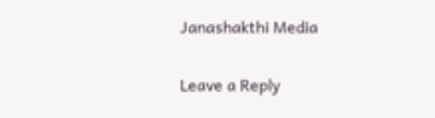Janashakthi Media

Leave a Reply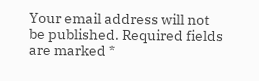Your email address will not be published. Required fields are marked *